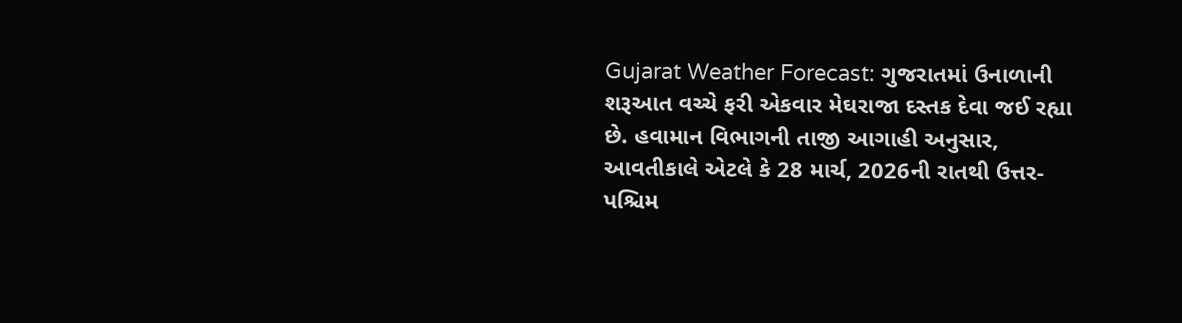Gujarat Weather Forecast: ગુજરાતમાં ઉનાળાની શરૂઆત વચ્ચે ફરી એકવાર મેઘરાજા દસ્તક દેવા જઈ રહ્યા છે. હવામાન વિભાગની તાજી આગાહી અનુસાર, આવતીકાલે એટલે કે 28 માર્ચ, 2026ની રાતથી ઉત્તર-પશ્ચિમ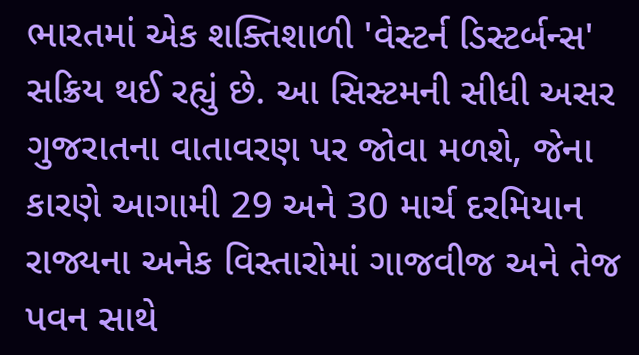ભારતમાં એક શક્તિશાળી 'વેસ્ટર્ન ડિસ્ટર્બન્સ' સક્રિય થઈ રહ્યું છે. આ સિસ્ટમની સીધી અસર ગુજરાતના વાતાવરણ પર જોવા મળશે, જેના કારણે આગામી 29 અને 30 માર્ચ દરમિયાન રાજ્યના અનેક વિસ્તારોમાં ગાજવીજ અને તેજ પવન સાથે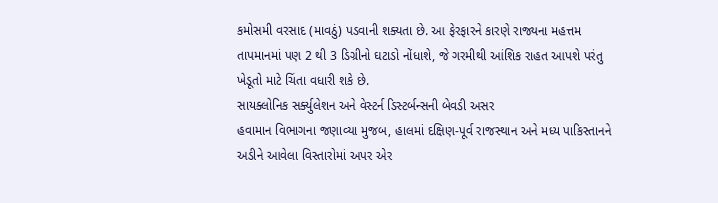કમોસમી વરસાદ (માવઠું) પડવાની શક્યતા છે. આ ફેરફારને કારણે રાજ્યના મહત્તમ તાપમાનમાં પણ 2 થી 3 ડિગ્રીનો ઘટાડો નોંધાશે, જે ગરમીથી આંશિક રાહત આપશે પરંતુ ખેડૂતો માટે ચિંતા વધારી શકે છે.
સાયક્લોનિક સર્ક્યુલેશન અને વેસ્ટર્ન ડિસ્ટર્બન્સની બેવડી અસર
હવામાન વિભાગના જણાવ્યા મુજબ, હાલમાં દક્ષિણ-પૂર્વ રાજસ્થાન અને મધ્ય પાકિસ્તાનને અડીને આવેલા વિસ્તારોમાં અપર એર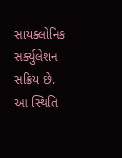સાયક્લોનિક સર્ક્યુલેશન સક્રિય છે. આ સ્થિતિ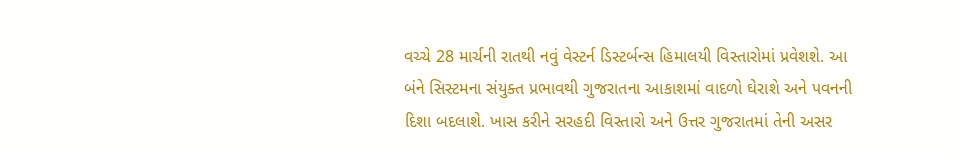વચ્ચે 28 માર્ચની રાતથી નવું વેસ્ટર્ન ડિસ્ટર્બન્સ હિમાલયી વિસ્તારોમાં પ્રવેશશે. આ બંને સિસ્ટમના સંયુક્ત પ્રભાવથી ગુજરાતના આકાશમાં વાદળો ઘેરાશે અને પવનની દિશા બદલાશે. ખાસ કરીને સરહદી વિસ્તારો અને ઉત્તર ગુજરાતમાં તેની અસર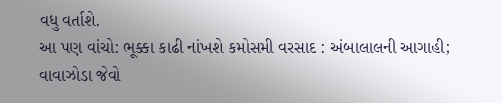વધુ વર્તાશે.
આ પણ વાંચો: ભૂક્કા કાઢી નાંખશે કમોસમી વરસાદ : અંબાલાલની આગાહી; વાવાઝોડા જેવો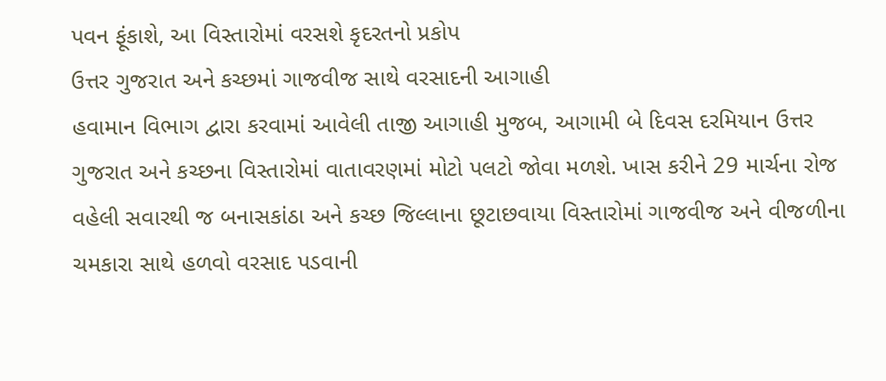પવન ફૂંકાશે, આ વિસ્તારોમાં વરસશે કૃદરતનો પ્રકોપ
ઉત્તર ગુજરાત અને કચ્છમાં ગાજવીજ સાથે વરસાદની આગાહી
હવામાન વિભાગ દ્વારા કરવામાં આવેલી તાજી આગાહી મુજબ, આગામી બે દિવસ દરમિયાન ઉત્તર ગુજરાત અને કચ્છના વિસ્તારોમાં વાતાવરણમાં મોટો પલટો જોવા મળશે. ખાસ કરીને 29 માર્ચના રોજ વહેલી સવારથી જ બનાસકાંઠા અને કચ્છ જિલ્લાના છૂટાછવાયા વિસ્તારોમાં ગાજવીજ અને વીજળીના ચમકારા સાથે હળવો વરસાદ પડવાની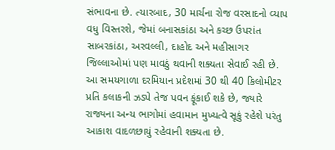સંભાવના છે. ત્યારબાદ, 30 માર્ચના રોજ વરસાદનો વ્યાપ વધુ વિસ્તરશે, જેમાં બનાસકાંઠા અને કચ્છ ઉપરાંત સાબરકાંઠા, અરવલ્લી, દાહોદ અને મહીસાગર જિલ્લાઓમાં પણ માવઠું થવાની શક્યતા સેવાઈ રહી છે. આ સમયગાળા દરમિયાન પ્રદેશમાં 30 થી 40 કિલોમીટર પ્રતિ કલાકની ઝડપે તેજ પવન ફૂંકાઈ શકે છે, જ્યારે રાજ્યના અન્ય ભાગોમાં હવામાન મુખ્યત્વે સૂકું રહેશે પરંતુ આકાશ વાદળછાયું રહેવાની શક્યતા છે.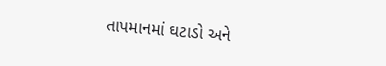તાપમાનમાં ઘટાડો અને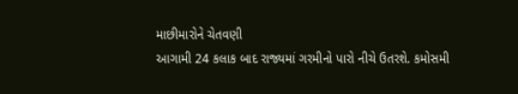માછીમારોને ચેતવણી
આગામી 24 કલાક બાદ રાજ્યમાં ગરમીનો પારો નીચે ઉતરશે. કમોસમી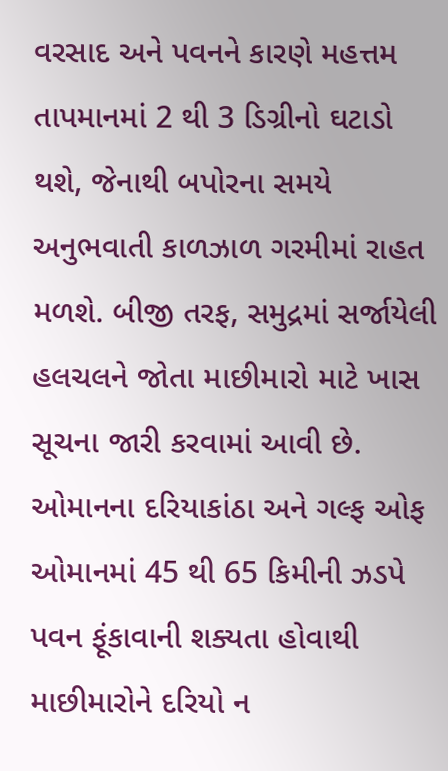વરસાદ અને પવનને કારણે મહત્તમ તાપમાનમાં 2 થી 3 ડિગ્રીનો ઘટાડો થશે, જેનાથી બપોરના સમયે અનુભવાતી કાળઝાળ ગરમીમાં રાહત મળશે. બીજી તરફ, સમુદ્રમાં સર્જાયેલી હલચલને જોતા માછીમારો માટે ખાસ સૂચના જારી કરવામાં આવી છે. ઓમાનના દરિયાકાંઠા અને ગલ્ફ ઓફ ઓમાનમાં 45 થી 65 કિમીની ઝડપે પવન ફૂંકાવાની શક્યતા હોવાથી માછીમારોને દરિયો ન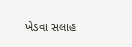ખેડવા સલાહ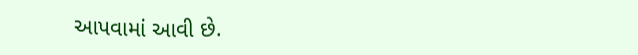આપવામાં આવી છે.